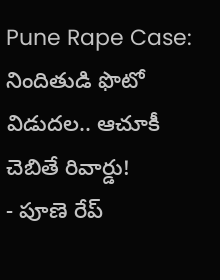Pune Rape Case: నిందితుడి ఫొటో విడుదల.. ఆచూకీ చెబితే రివార్డు!
- పూణె రేప్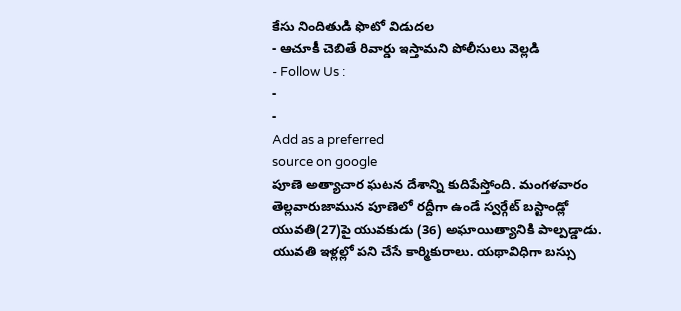కేసు నిందితుడి ఫొటో విడుదల
- ఆచూకీ చెబితే రివార్డు ఇస్తామని పోలీసులు వెల్లడి
- Follow Us :
-
-
Add as a preferred
source on google
పూణె అత్యాచార ఘటన దేశాన్ని కుదిపేస్తోంది. మంగళవారం తెల్లవారుజామున పూణెలో రద్దీగా ఉండే స్వర్గేట్ బస్టాండ్లో యువతి(27)పై యువకుడు (36) అఘాయిత్యానికి పాల్పడ్డాడు. యువతి ఇళ్లల్లో పని చేసే కార్మికురాలు. యథావిధిగా బస్సు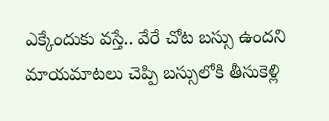ఎక్కేందుకు వస్తే.. వేరే చోట బస్సు ఉందని మాయమాటలు చెప్పి బస్సులోకి తీసుకెళ్లి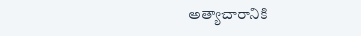అత్యాచారానికి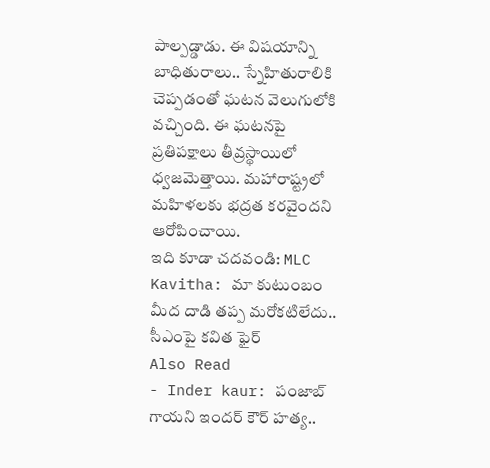పాల్పడ్డాడు. ఈ విషయాన్ని బాధితురాలు.. స్నేహితురాలికి చెప్పడంతో ఘటన వెలుగులోకి వచ్చింది. ఈ ఘటనపై ప్రతిపక్షాలు తీవ్రస్థాయిలో ధ్వజమెత్తాయి. మహారాష్ట్రలో మహిళలకు భద్రత కరవైందని ఆరోపించాయి.
ఇది కూడా చదవండి: MLC Kavitha: మా కుటుంబం మీద దాడి తప్ప మరోకటిలేదు.. సీఎంపై కవిత ఫైర్
Also Read
- Inder kaur: పంజాబ్ గాయని ఇందర్ కౌర్ హత్య..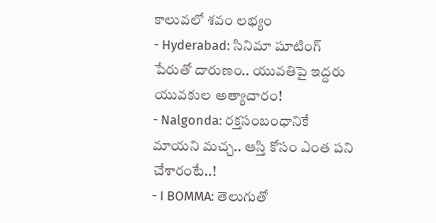కాలువలో శవం లభ్యం
- Hyderabad: సినిమా షూటింగ్ పేరుతో దారుణం.. యువతిపై ఇద్దరు యువకుల అత్యాచారం!
- Nalgonda: రక్తసంబంధానికే మాయని మచ్చ.. ఆస్తి కోసం ఎంత పని చేశారంటే..!
- I BOMMA: తెలుగుతో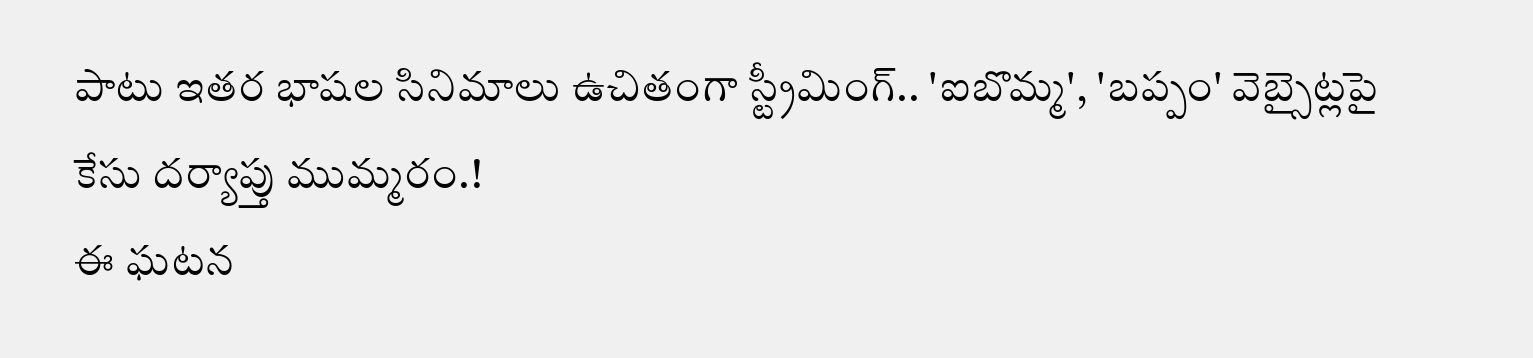పాటు ఇతర భాషల సినిమాలు ఉచితంగా స్ట్రీమింగ్.. 'ఐబొమ్మ', 'బప్పం' వెబ్సైట్లపై కేసు దర్యాప్తు ముమ్మరం.!
ఈ ఘటన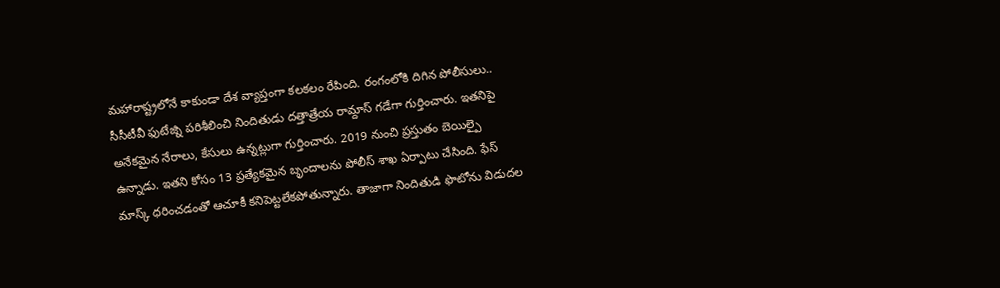మహారాష్ట్రలోనే కాకుండా దేశ వ్యాప్తంగా కలకలం రేపింది. రంగంలోకి దిగిన పోలీసులు.. సీసీటీవీ ఫుటేజ్ని పరిశీలించి నిందితుడు దత్తాత్రేయ రామ్దాస్ గడేగా గుర్తించారు. ఇతనిపై అనేకమైన నేరాలు, కేసులు ఉన్నట్లుగా గుర్తించారు. 2019 నుంచి ప్రస్తుతం బెయిల్పై ఉన్నాడు. ఇతని కోసం 13 ప్రత్యేకమైన బృందాలను పోలీస్ శాఖ ఏర్పాటు చేసింది. ఫేస్ మాస్క్ ధరించడంతో ఆచూకీ కనిపెట్టలేకపోతున్నారు. తాజాగా నిందితుడి ఫొటోను విడుదల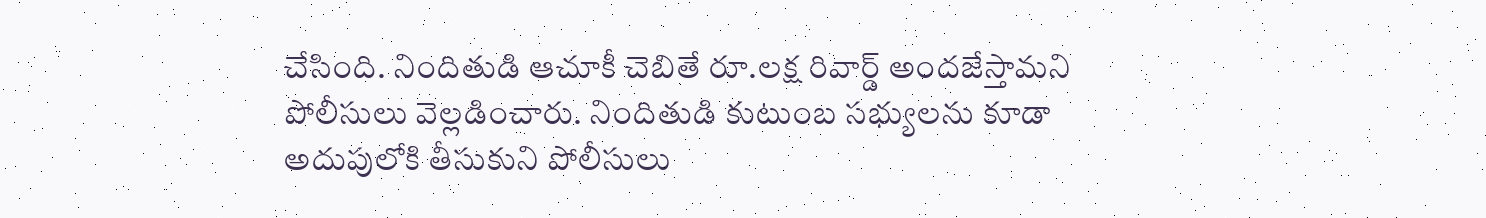చేసింది. నిందితుడి ఆచూకీ చెబితే రూ.లక్ష రివార్డ్ అందజేస్తామని పోలీసులు వెల్లడించారు. నిందితుడి కుటుంబ సభ్యులను కూడా అదుపులోకి తీసుకుని పోలీసులు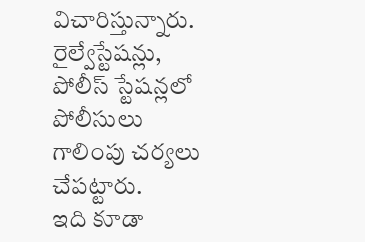విచారిస్తున్నారు. రైల్వేస్టేషన్లు, పోలీస్ స్టేషన్లలో పోలీసులు గాలింపు చర్యలు చేపట్టారు.
ఇది కూడా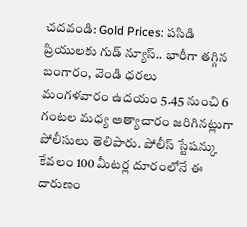చదవండి: Gold Prices: పసిడి ప్రియులకు గుడ్ న్యూస్.. భారీగా తగ్గిన బంగారం, వెండి ధరలు
మంగళవారం ఉదయం 5.45 నుంచి 6 గంటల మధ్య అత్యాచారం జరిగినట్లుగా పోలీసులు తెలిపారు. పోలీస్ స్టేషన్కు కేవలం 100 మీటర్ల దూరంలోనే ఈ దారుణం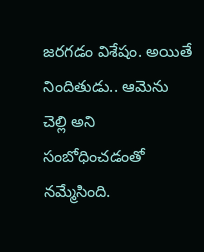జరగడం విశేషం. అయితే నిందితుడు.. ఆమెను చెల్లి అని సంబోధించడంతో నమ్మేసింది.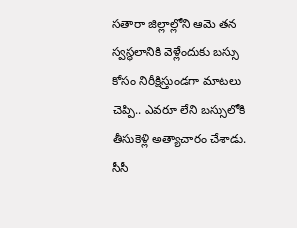సతారా జిల్లాల్లోని ఆమె తన స్వస్థలానికి వెళ్లేందుకు బస్సు కోసం నిరీక్షిస్తుండగా మాటలు చెప్పి.. ఎవరూ లేని బస్సులోకి తీసుకెళ్లి అత్యాచారం చేశాడు. సీసీ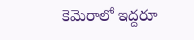కెమెరాలో ఇద్దరూ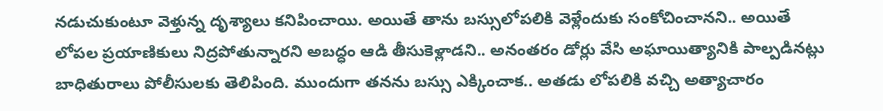నడుచుకుంటూ వెళ్తున్న దృశ్యాలు కనిపించాయి. అయితే తాను బస్సులోపలికి వెళ్లేందుకు సంకోచించానని.. అయితే లోపల ప్రయాణికులు నిద్రపోతున్నారని అబద్ధం ఆడి తీసుకెళ్లాడని.. అనంతరం డోర్లు వేసి అఘాయిత్యానికి పాల్పడినట్లు బాధితురాలు పోలీసులకు తెలిపింది. ముందుగా తనను బస్సు ఎక్కించాక.. అతడు లోపలికి వచ్చి అత్యాచారం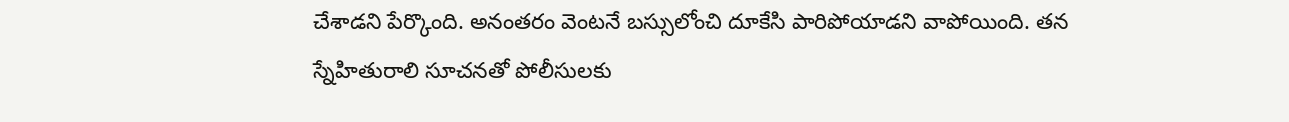చేశాడని పేర్కొంది. అనంతరం వెంటనే బస్సులోంచి దూకేసి పారిపోయాడని వాపోయింది. తన స్నేహితురాలి సూచనతో పోలీసులకు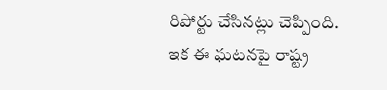రిపోర్టు చేసినట్లు చెప్పింది.
ఇక ఈ ఘటనపై రాష్ట్ర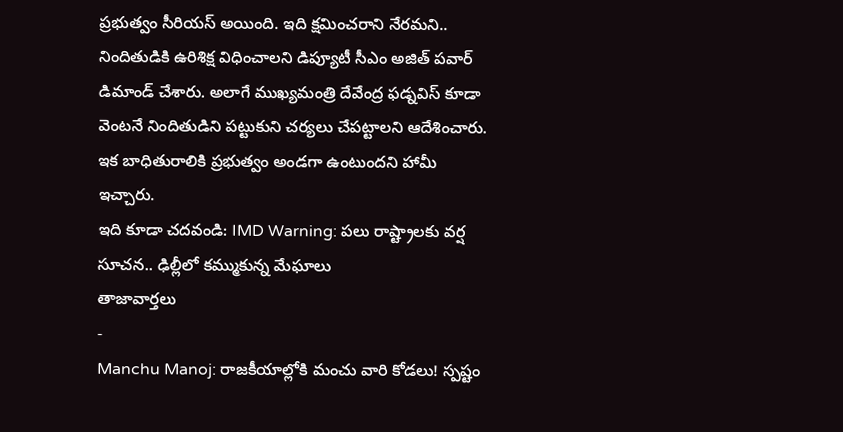ప్రభుత్వం సీరియస్ అయింది. ఇది క్షమించరాని నేరమని.. నిందితుడికి ఉరిశిక్ష విధించాలని డిప్యూటీ సీఎం అజిత్ పవార్ డిమాండ్ చేశారు. అలాగే ముఖ్యమంత్రి దేవేంద్ర ఫడ్నవిస్ కూడా వెంటనే నిందితుడిని పట్టుకుని చర్యలు చేపట్టాలని ఆదేశించారు. ఇక బాధితురాలికి ప్రభుత్వం అండగా ఉంటుందని హామీ ఇచ్చారు.
ఇది కూడా చదవండి: IMD Warning: పలు రాష్ట్రాలకు వర్ష సూచన.. ఢిల్లీలో కమ్ముకున్న మేఘాలు
తాజావార్తలు
-
Manchu Manoj: రాజకీయాల్లోకి మంచు వారి కోడలు! స్పష్టం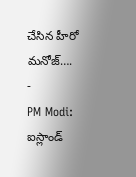చేసిన హీరో మనోజ్….
-
PM Modi: ఐస్లాండ్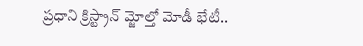ప్రధాని క్రిస్ట్రాన్ మ్జోల్తో మోడీ భేటీ..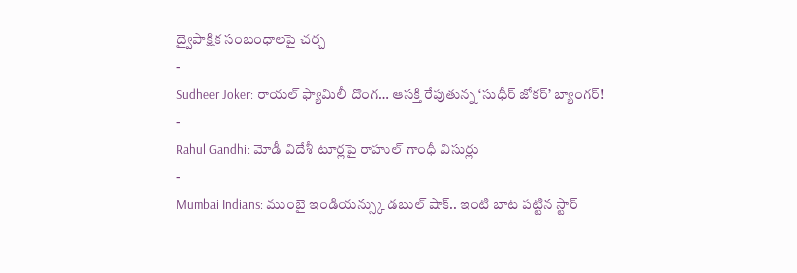ద్వైపాక్షిక సంబంధాలపై చర్చ
-
Sudheer Joker: రాయల్ ఫ్యామిలీ దొంగ… ఆసక్తి రేపుతున్న ‘సుధీర్ జోకర్’ బ్యాంగర్!
-
Rahul Gandhi: మోడీ విదేశీ టూర్లపై రాహుల్ గాంధీ విసుర్లు
-
Mumbai Indians: ముంబై ఇండియన్స్కు డబుల్ షాక్.. ఇంటి బాట పట్టిన స్టార్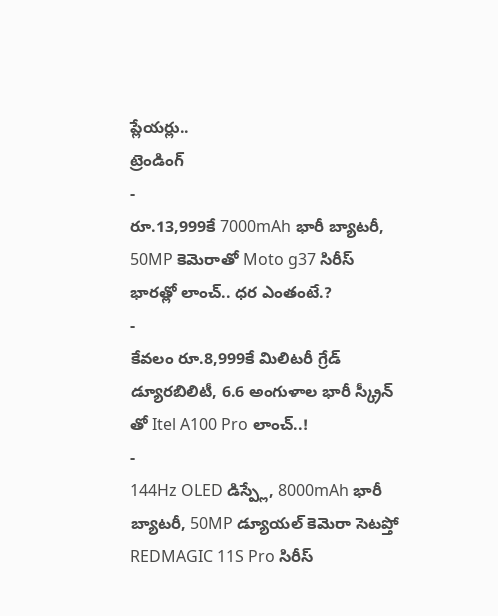ప్లేయర్లు..
ట్రెండింగ్
-
రూ.13,999కే 7000mAh భారీ బ్యాటరీ, 50MP కెమెరాతో Moto g37 సిరీస్ భారత్లో లాంచ్.. ధర ఎంతంటే.?
-
కేవలం రూ.8,999కే మిలిటరీ గ్రేడ్ డ్యూరబిలిటీ, 6.6 అంగుళాల భారీ స్క్రీన్ తో Itel A100 Pro లాంచ్..!
-
144Hz OLED డిస్ప్లే, 8000mAh భారీ బ్యాటరీ, 50MP డ్యూయల్ కెమెరా సెటప్తో REDMAGIC 11S Pro సిరీస్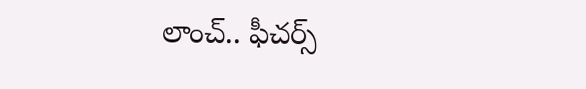లాంచ్.. ఫీచర్స్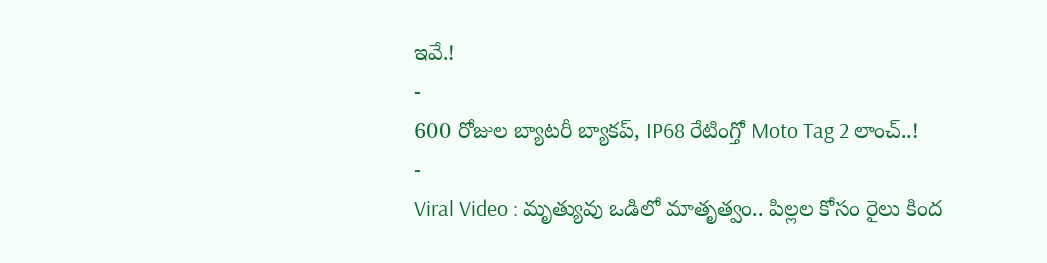ఇవే.!
-
600 రోజుల బ్యాటరీ బ్యాకప్, IP68 రేటింగ్తో Moto Tag 2 లాంచ్..!
-
Viral Video : మృత్యువు ఒడిలో మాతృత్వం.. పిల్లల కోసం రైలు కింద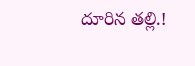దూరిన తల్లి.!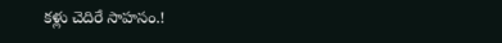కళ్లు చెదిరే సాహసం.!